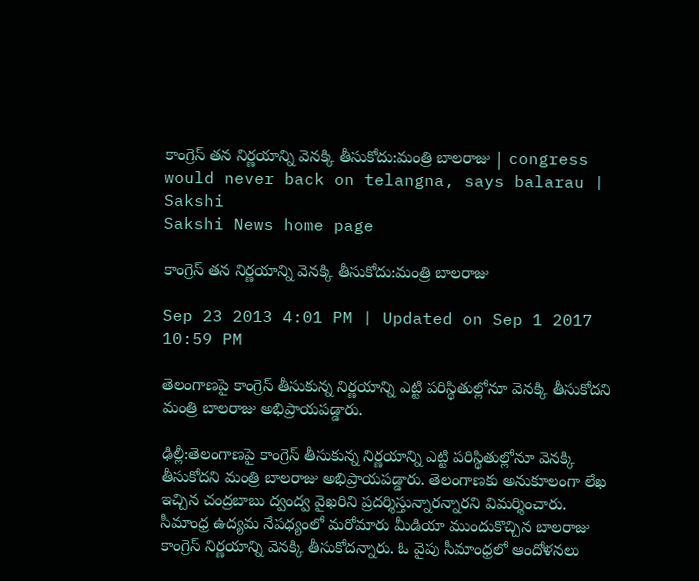కాంగ్రెస్ తన నిర్ణయాన్ని వెనక్కి తీసుకోదు:మంత్రి బాలరాజు | congress would never back on telangna, says balarau | Sakshi
Sakshi News home page

కాంగ్రెస్ తన నిర్ణయాన్ని వెనక్కి తీసుకోదు:మంత్రి బాలరాజు

Sep 23 2013 4:01 PM | Updated on Sep 1 2017 10:59 PM

తెలంగాణపై కాంగ్రెస్ తీసుకున్న నిర్ణయాన్ని ఎట్టి పరిస్థితుల్లోనూ వెనక్కి తీసుకోదని మంత్రి బాలరాజు అభిప్రాయపడ్డారు.

ఢిల్లీ:తెలంగాణపై కాంగ్రెస్ తీసుకున్న నిర్ణయాన్ని ఎట్టి పరిస్థితుల్లోనూ వెనక్కి తీసుకోదని మంత్రి బాలరాజు అభిప్రాయపడ్డారు. తెలంగాణకు అనుకూలంగా లేఖ ఇచ్చిన చంద్రబాబు ద్వంద్వ వైఖరిని ప్రదర్శిస్తున్నారన్నారని విమర్శించారు. సీమాంధ్ర ఉద్యమ నేపధ్యంలో మరోమారు మీడియా ముందుకొచ్చిన బాలరాజు కాంగ్రెస్ నిర్ణయాన్ని వెనక్కి తీసుకోదన్నారు. ఓ వైపు సీమాంధ్రలో ఆందోళనలు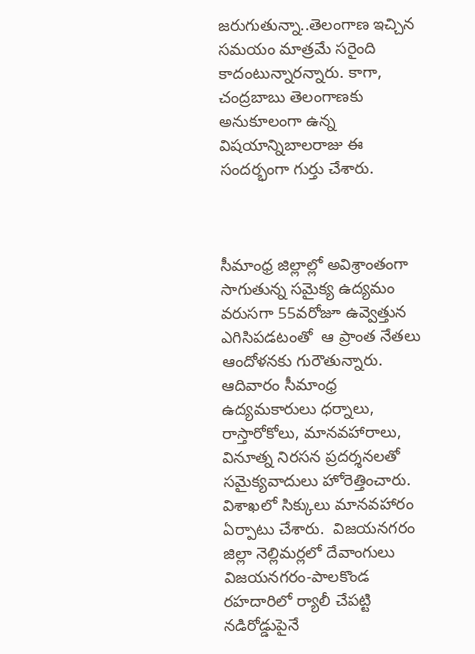జరుగుతున్నా..తెలంగాణ ఇచ్చిన సమయం మాత్రమే సరైంది కాదంటున్నారన్నారు. కాగా, చంద్రబాబు తెలంగాణకు అనుకూలంగా ఉన్న విషయాన్నిబాలరాజు ఈ సందర్భంగా గుర్తు చేశారు.



సీమాంధ్ర జిల్లాల్లో అవిశ్రాంతంగా సాగుతున్న సమైక్య ఉద్యమం వరుసగా 55వరోజూ ఉవ్వెత్తున ఎగిసిపడటంతో  ఆ ప్రాంత నేతలు ఆందోళనకు గురౌతున్నారు. ఆదివారం సీమాంధ్ర ఉద్యమకారులు ధర్నాలు, రాస్తారోకోలు, మానవహారాలు, వినూత్న నిరసన ప్రదర్శనలతో సమైక్యవాదులు హోరెత్తించారు. విశాఖలో సిక్కులు మానవహారం ఏర్పాటు చేశారు.  విజయనగరం జిల్లా నెల్లిమర్లలో దేవాంగులు విజయనగరం-పాలకొండ రహదారిలో ర్యాలీ చేపట్టి నడిరోడ్డుపైనే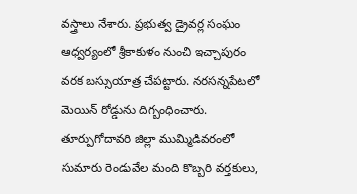వస్త్రాలు నేశారు. ప్రభుత్వ డ్రైవర్ల సంఘం ఆధ్వర్యంలో శ్రీకాకుళం నుంచి ఇచ్చాపురం వరక బస్సుయాత్ర చేపట్టారు. నరసన్నపేటలో మెయిన్ రోడ్డును దిగ్బంధించారు. తూర్పుగోదావరి జిల్లా ముమ్మిడివరంలో సుమారు రెండువేల మంది కొబ్బరి వర్తకులు,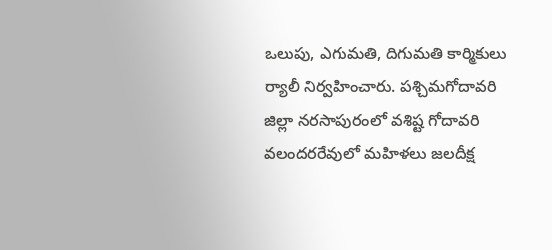ఒలుపు, ఎగుమతి, దిగుమతి కార్మికులు ర్యాలీ నిర్వహించారు. పశ్చిమగోదావరి జిల్లా నరసాపురంలో వశిష్ట గోదావరి వలందరరేవులో మహిళలు జలదీక్ష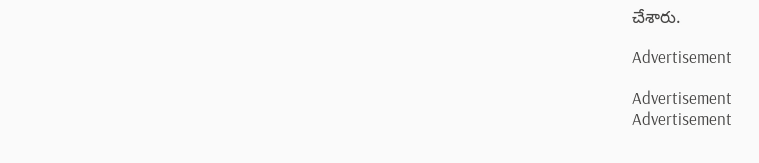చేశారు.

Advertisement

Advertisement
Advertisement